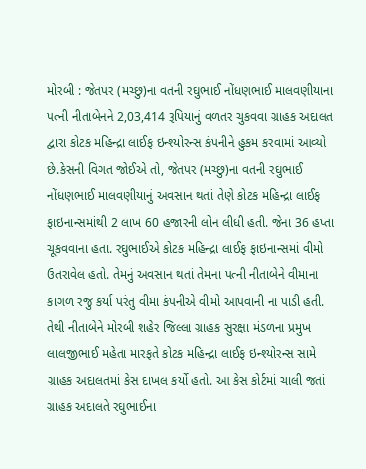મોરબી : જેતપર (મચ્છુ)ના વતની રઘુભાઈ નોંધણભાઈ માલવણીયાના પત્ની નીતાબેનને 2,03,414 રૂપિયાનું વળતર ચુકવવા ગ્રાહક અદાલત દ્વારા કોટક મહિન્દ્રા લાઈફ ઇન્શ્યોરન્સ કંપનીને હુકમ કરવામાં આવ્યો છે.કેસની વિગત જોઈએ તો, જેતપર (મચ્છુ)ના વતની રઘુભાઈ નોંધણભાઈ માલવણીયાનું અવસાન થતાં તેણે કોટક મહિન્દ્રા લાઈફ ફાઇનાન્સમાંથી 2 લાખ 60 હજારની લોન લીધી હતી. જેના 36 હપ્તા ચૂકવવાના હતા. રઘુભાઈએ કોટક મહિન્દ્રા લાઈફ ફાઇનાન્સમાં વીમો ઉતરાવેલ હતો. તેમનું અવસાન થતાં તેમના પત્ની નીતાબેને વીમાના કાગળ રજુ કર્યા પરંતુ વીમા કંપનીએ વીમો આપવાની ના પાડી હતી. તેથી નીતાબેને મોરબી શહેર જિલ્લા ગ્રાહક સુરક્ષા મંડળના પ્રમુખ લાલજીભાઈ મહેતા મારફતે કોટક મહિન્દ્રા લાઈફ ઇન્શ્યોરન્સ સામે ગ્રાહક અદાલતમાં કેસ દાખલ કર્યો હતો. આ કેસ કોર્ટમાં ચાલી જતાં ગ્રાહક અદાલતે રઘુભાઈના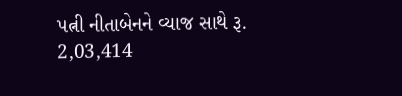પત્ની નીતાબેનને વ્યાજ સાથે રૂ. 2,03,414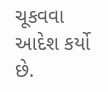ચૂકવવા આદેશ કર્યો છે.